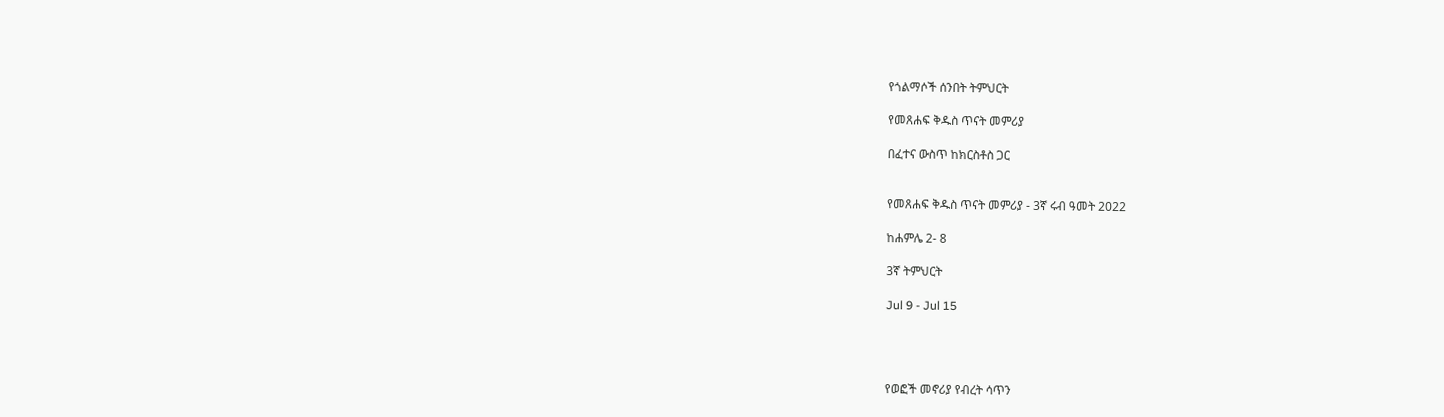የጎልማሶች ሰንበት ትምህርት

የመጸሐፍ ቅዱስ ጥናት መምሪያ

በፈተና ውስጥ ከክርስቶስ ጋር


የመጸሐፍ ቅዱስ ጥናት መምሪያ - 3ኛ ሩብ ዓመት 2022

ከሐምሌ 2- 8

3ኛ ትምህርት

Jul 9 - Jul 15




የወፎች መኖሪያ የብረት ሳጥን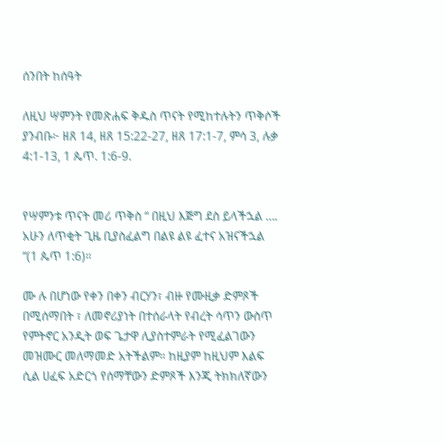ሰንበት ከሰዓት

ለዚህ ሣምንት የመጽሐፍ ቅዱስ ጥናት የሚከተሉትን ጥቅሶች ያንብቡ፦ ዘጸ 14, ዘጸ 15:22-27, ዘጸ 17:1-7, ምሳ 3, ሉቃ 4:1-13, 1 ጴጥ. 1:6-9.


የሣምንቱ ጥናት መሪ ጥቅስ “ በዚህ እጅግ ደስ ይላችኋል …. አሁን ለጥቂት ጊዜ ቢያስፈልግ በልዩ ልዩ ፈተና አዝናችኋል “(1 ጴጥ 1:6)።

ሙ ሉ በሆነው የቀን በቀን ብርሃን፣ ብዙ የሙዚቃ ድምጾች በሚሰማበት ፣ ለመኖሪያነት በተሰራላት የብረት ሳጥን ውስጥ የምትኖር አንዲት ወፍ ጌታዋ ሊያስተምራት የሚፈልገውን መዝሙር መለማመድ አትችልም። ከዚያም ከዚህም እልፍ ሲል ሀፈፍ አድርጎ የሰማቸውን ድምጾች እንጂ ትክክለኛውን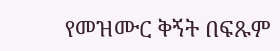የመዝሙር ቅኝት በፍጹም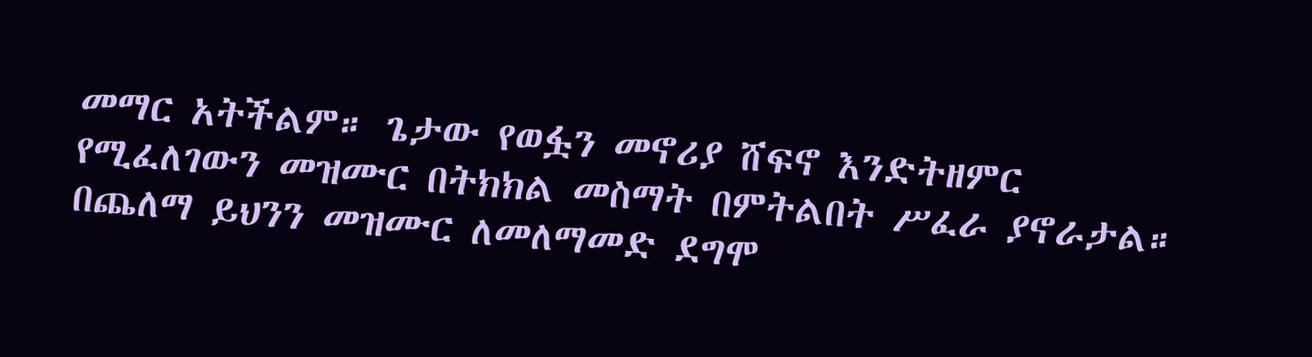መማር አትችልም። ጌታው የወፏን መኖሪያ ሸፍኖ እንድትዘምር የሚፈለገውን መዝሙር በትክክል መስማት በምትልበት ሥፈራ ያኖራታል። በጨለማ ይህንን መዝሙር ለመለማመድ ደግሞ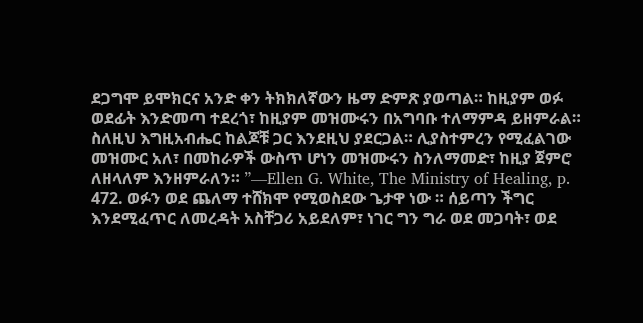ደጋግሞ ይሞክርና አንድ ቀን ትክክለኛውን ዜማ ድምጽ ያወጣል። ከዚያም ወፉ ወደፊት እንድመጣ ተደረጎ፣ ከዚያም መዝሙሩን በአግባቡ ተለማምዳ ይዘምራል። ስለዚህ እግዚአብሔር ከልጆቹ ጋር እንደዚህ ያደርጋል። ሊያስተምረን የሚፈልገው መዝሙር አለ፣ በመከራዎች ውስጥ ሆነን መዝሙሩን ስንለማመድ፣ ከዚያ ጀምሮ ለዘላለም እንዘምራለን። ”—Ellen G. White, The Ministry of Healing, p. 472. ወፉን ወደ ጨለማ ተሸክሞ የሚወስደው ጌታዋ ነው ። ሰይጣን ችግር እንደሚፈጥር ለመረዳት አስቸጋሪ አይደለም፣ ነገር ግን ግራ ወደ መጋባት፣ ወደ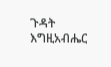ጉዳት እግዚአብሔር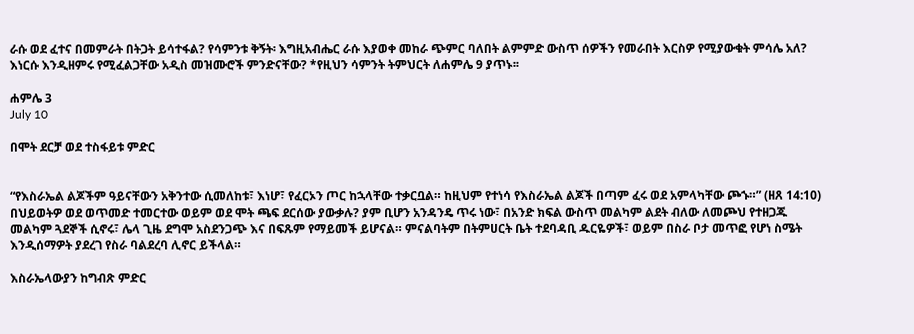ራሱ ወደ ፈተና በመምራት በትጋት ይሳተፋል? የሳምንቱ ቅኝት፡ እግዚአብሔር ራሱ እያወቀ መከራ ጭምር ባለበት ልምምድ ውስጥ ሰዎችን የመራበት እርስዎ የሚያውቁት ምሳሌ አለ? እነርሱ እንዲዘምሩ የሚፈልጋቸው አዲስ መዝሙሮች ምንድናቸው? *የዚህን ሳምንት ትምህርት ለሐምሌ 9 ያጥኑ፡፡

ሐምሌ 3
July 10

በሞት ደርቻ ወደ ተስፋይቱ ምድር


“የእስራኤል ልጆችም ዓይናቸውን አቅንተው ሲመለከቱ፣ እነሆ፣ የፈርኦን ጦር ከኋላቸው ተቃርቧል። ከዚህም የተነሳ የእስራኤል ልጆች በጣም ፈሩ ወደ አምላካቸው ጮኁ።” (ዘጸ 14:10) በህይወትዎ ወደ ወጥመድ ተመርተው ወይም ወደ ሞት ጫፍ ደርሰው ያውቃሉ? ያም ቢሆን አንዳንዴ ጥሩ ነው፣ በአንድ ክፍል ውስጥ መልካም ልደት ብለው ለመጮህ የተዘጋጁ መልካም ጓደኞች ሲኖሩ፣ ሌላ ጊዜ ደግሞ አስደንጋጭ እና በፍጹም የማይመች ይሆናል። ምናልባትም በትምሀርት ቤት ተደባዳቢ ዱርዬዎች፣ ወይም በስራ ቦታ መጥፎ የሆነ ስሜት እንዲሰማዎት ያደረገ የስራ ባልደረባ ሊኖር ይችላል።

እስራኤላውያን ከግብጽ ምድር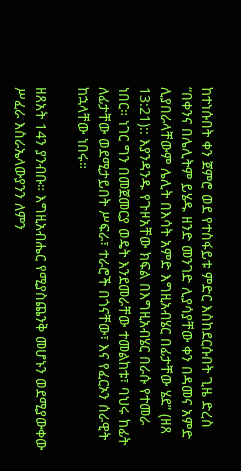ከተነሱበት ቀን ጀምሮ ወደ የተስፋይቱ ምድር እስከደርሱበት ጊዜ ድረስ “በቀንና በሌሊትም ይሄዱ ዘንድ መንገድ ሊያሳያቸው ቀን በዳመና አምድ ሊያበራላቸውም ሌሊት በእሳት አምድ እግዚአብሄር በፊታቸው ሄደ” (ዘጸ 13:21):: እያንዳንዱ የጉዞአቸው ክፍል በእግዚአብሄር በራሱ የተመራ ነበር። ነገር ግን በመጀመርያ ወዴት እንደመራቸው ተመልከቱ፣ ባህሩ ከፊት ለፊታቸው ወደሚታይበት ሥፍራ፣ ተራሮች በጎናቸው፣ እና የፈርኦን ሰራዊት ከኋላቸው ነበሩ።

ዘጸአት 14ን ያንብቡ። እግዚአብሔር የሚያስጨንቅ መሆኑን ወደሚያውቀው ሥፈራ እስራኤላውያንን ለምን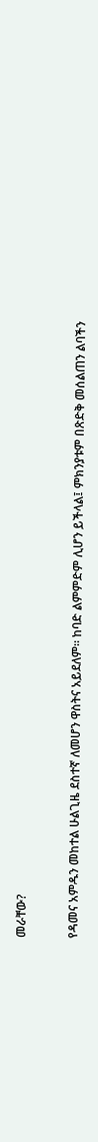መራቸው?



የዳመና አምዱን መከተል ሁልጊዜ ደስተኛ ለመሆን ዋስትና አይደለም። ከባድ ልምምድም ሊሆን ይችላል፤ ምክንያቱም በጽድቅ መሰልጠን ልባችን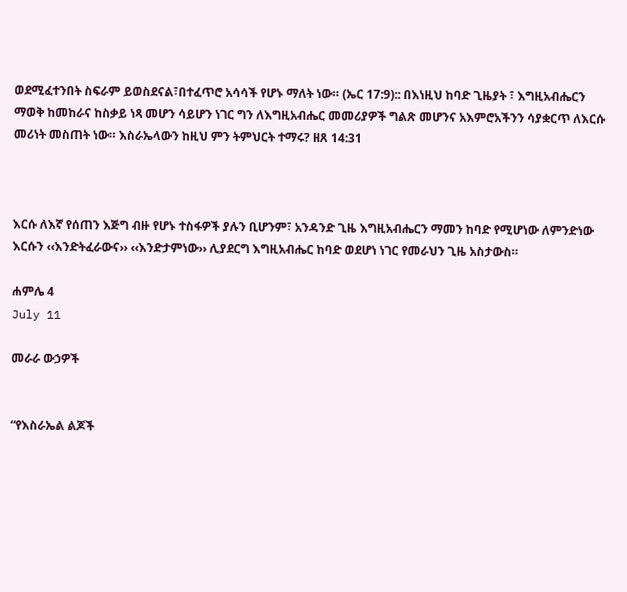ወደሚፈተንበት ስፍራም ይወስደናል፣በተፈጥሮ አሳሳች የሆኑ ማለት ነው። (ኤር 17:9):: በእነዚህ ከባድ ጊዜያት ፣ እግዚአብሔርን ማወቅ ከመከራና ከስቃይ ነጻ መሆን ሳይሆን ነገር ግን ለእግዚአብሔር መመሪያዎች ግልጽ መሆንና አእምሮአችንን ሳያቋርጥ ለእርሱ መሪነት መስጠት ነው። እስራኤላውን ከዚህ ምን ትምህርት ተማሩ? ዘጸ 14:31



እርሱ ለእኛ የሰጠን እጅግ ብዙ የሆኑ ተስፋዎች ያሉን ቢሆንም፣ አንዳንድ ጊዜ እግዚአብሔርን ማመን ከባድ የሚሆነው ለምንድነው እርሱን ‹‹እንድትፈራውና›› ‹‹እንድታምነው›› ሊያደርግ እግዚአብሔር ከባድ ወደሆነ ነገር የመራህን ጊዜ አስታውስ።

ሐምሌ 4
July 11

መራራ ውኃዎች


“የእስራኤል ልጆች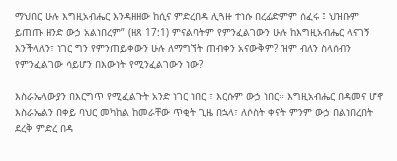ማህበር ሁሉ እግዚአብሔር እንዳዘዘው ከሲና ምድረበዳ ሊጓዙ ተነሱ በረፊድምም ሰፈሩ ፤ ህዝቡም ይጠጡ ዘንድ ውኃ አልነበረም” (ዘጸ 17:1) ምናልባትም የምንፈልገውን ሁሉ ከእግዚአብሔር ላናገኝ እንችላለን፣ ነገር ግን የምንጠይቀውን ሁሉ ለማግኘት ጠብቀን አናውቅም? ዝም ብለን ስላሰብን የምንፈልገው ሳይሆን በእውነት የሚንፈልገውን ነው?

እስራኤላውያን በእርግጥ የሚፈልጉት አንድ ነገር ነበር ፣ እርሱም ውኃ ነበር። እግዚአብሔር በዳመና ሆኖ እስራኤልን በቀይ ባህር መካከል ከመራቸው ጥቂት ጊዜ በኋላ፣ ለሶስት ቀናት ምንም ውኃ በልነበረበት ደረቅ ምድረ በዳ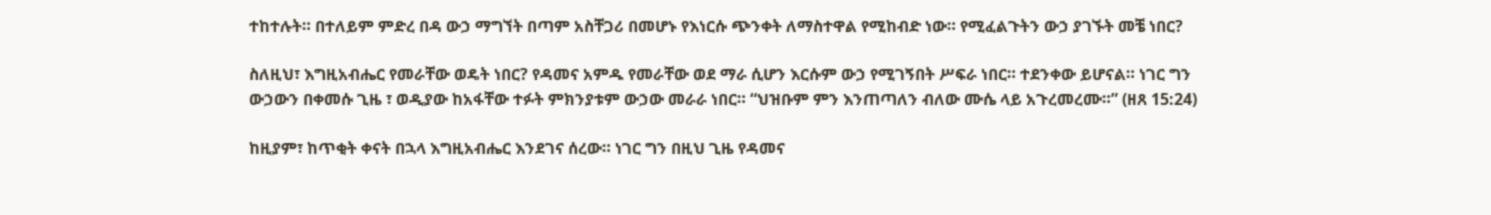ተከተሉት። በተለይም ምድረ በዳ ውኃ ማግኘት በጣም አስቸጋሪ በመሆኑ የእነርሱ ጭንቀት ለማስተዋል የሚከብድ ነው። የሚፈልጉትን ውኃ ያገኙት መቼ ነበር?

ስለዚህ፣ እግዚአብሔር የመራቸው ወዴት ነበር? የዳመና አምዱ የመራቸው ወደ ማራ ሲሆን እርሱም ውኃ የሚገኝበት ሥፍራ ነበር። ተደንቀው ይሆናል። ነገር ግን ውኃውን በቀመሱ ጊዜ ፣ ወዲያው ከአፋቸው ተፉት ምክንያቱም ውኃው መራራ ነበር። “ህዝቡም ምን እንጠጣለን ብለው ሙሴ ላይ አጉረመረሙ።” (ዘጸ 15:24)

ከዚያም፣ ከጥቂት ቀናት በኋላ እግዚአብሔር እንደገና ሰረው። ነገር ግን በዚህ ጊዜ የዳመና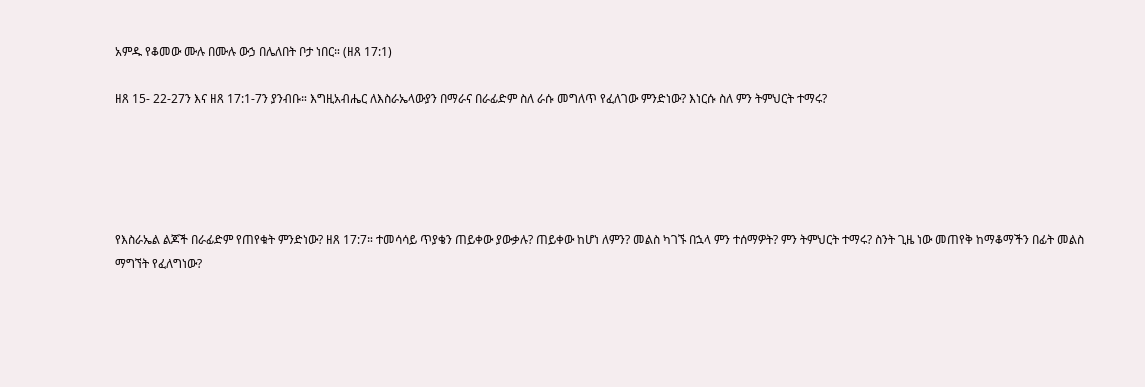አምዱ የቆመው ሙሉ በሙሉ ውኃ በሌለበት ቦታ ነበር። (ዘጸ 17:1)

ዘጸ 15- 22-27ን እና ዘጸ 17:1-7ን ያንብቡ። እግዚአብሔር ለእስራኤላውያን በማራና በራፊድም ስለ ራሱ መግለጥ የፈለገው ምንድነው? እነርሱ ስለ ምን ትምህርት ተማሩ?





የእስራኤል ልጆች በራፊድም የጠየቁት ምንድነው? ዘጸ 17:7። ተመሳሳይ ጥያቄን ጠይቀው ያውቃሉ? ጠይቀው ከሆነ ለምን? መልስ ካገኙ በኋላ ምን ተሰማዎት? ምን ትምህርት ተማሩ? ስንት ጊዜ ነው መጠየቅ ከማቆማችን በፊት መልስ ማግኘት የፈለግነው?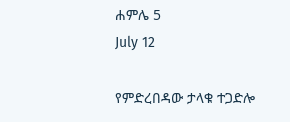ሐምሌ 5
July 12

የምድረበዳው ታላቁ ተጋድሎ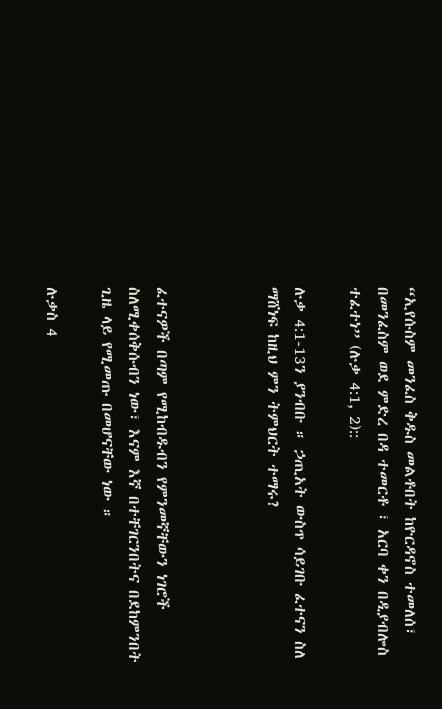“ኢየሱስም መንፈስ ቅዱስ መልቶበት ከዮርዳኖስ ተመለሰ፣ በመንፈስም ወደ ምድረ በዳ ተመርቶ ፣ አርባ ቀን በዲያብሎስ ተፈተነ” (ሉቃ 4:1, 2)::

ሉቃ 4:1-13ን ያንብቡ ። ኃጢአት ውስጥ ሳይገቡ ፈተናን ስለ ማሸነፍ ከዚህ ምን ትምህርት ተማሩ?



ፈተናዎች በጣም የሚከብዱብን የምንመኛቸውን ነገሮች ስለሚቀሰቅሱብን ነው፣ እናም እኛ በተቸገርንበትና በደከምንበት ጊዜ ላይ የሚመጡ በመሆናቸው ነው ።

ሉቃስ 4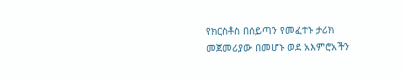የክርስቶስ በሰይጣን የመፈተኑ ታሪክ መጀመሪያው በመሆኑ ወደ አእምሮአችን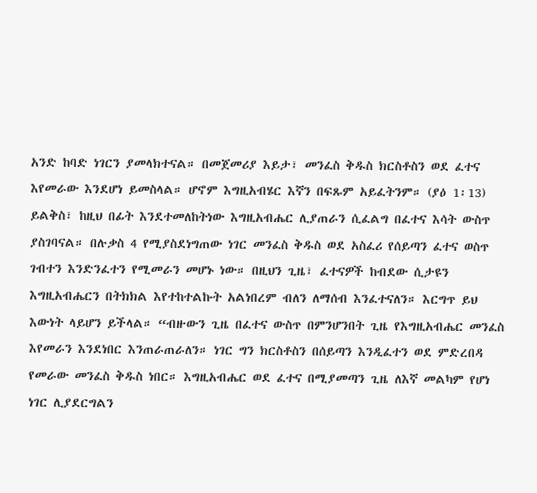አንድ ከባድ ነገርን ያመላክተናል። በመጀመሪያ እይታ፣ መንፈስ ቅዱስ ክርስቶስን ወደ ፈተና እየመራው እንደሆነ ይመስላል። ሆኖም እግዚአብሄር እኛን በፍጹም አይፈትንም። (ያዕ 1፡13) ይልቅስ፣ ከዚህ በፊት እንደተመለከትነው እግዚአብሔር ሊያጠራን ሲፈልግ በፈተና እሳት ውስጥ ያስገባናል። በሉቃስ 4 የሚያስደነግጠው ነገር መንፈስ ቅዱስ ወደ አስፈሪ የሰይጣን ፈተና ወስጥ ገብተን እንድንፈተን የሚመራን መሆኑ ነው። በዚህን ጊዜ፣ ፈተናዎች ከብደው ሲታዩን እግዚአብሔርን በትክክል እየተከተልኩት አልነበረም ብለን ለማሰብ እንፈተናለን። እርግጥ ይህ እውነት ላይሆን ይችላል። “ብዙውን ጊዜ በፈተና ውስጥ በምንሆንበት ጊዜ የእግዚአብሔር መንፈስ እየመራን እንደነበር እንጠራጠራለን። ነገር ግን ክርስቶስን በሰይጣን እንዲፈተን ወደ ምድረበዳ የመራው መንፈስ ቅዱስ ነበር። እግዚአብሔር ወደ ፈተና በሚያመጣን ጊዜ ለእኛ መልካም የሆነ ነገር ሊያደርግልን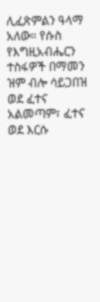ሊፈጽምልን ዓላማ አለው። የሱስ የእግዚአብሔርን ተስፋዎች በማመን ዝም ብሎ ሳይጋበዝ ወደ ፈተና አልመጣም፣ ፈተና ወደ እርሱ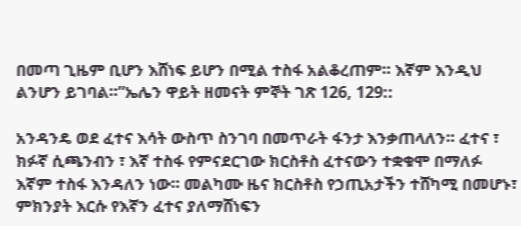በመጣ ጊዜም ቢሆን እሸነፍ ይሆን በሚል ተስፋ አልቆረጠም። እኛም እንዲህ ልንሆን ይገባል።”ኤሌን ዋይት ዘመናት ምኞት ገጽ 126, 129::

አንዳንዴ ወደ ፈተና እሳት ውስጥ ስንገባ በመጥራት ፋንታ እንቃጠላለን። ፈተና ፣ ክፉኛ ሲጫንብን ፣ እኛ ተስፋ የምናደርገው ክርስቶስ ፈተናውን ተቋቁሞ በማለፉ እኛም ተስፋ እንዳለን ነው። መልካሙ ዜና ክርስቶስ የኃጢአታችን ተሸካሚ በመሆኑ፣ ምክንያት እርሱ የእኛን ፈተና ያለማሸነፍን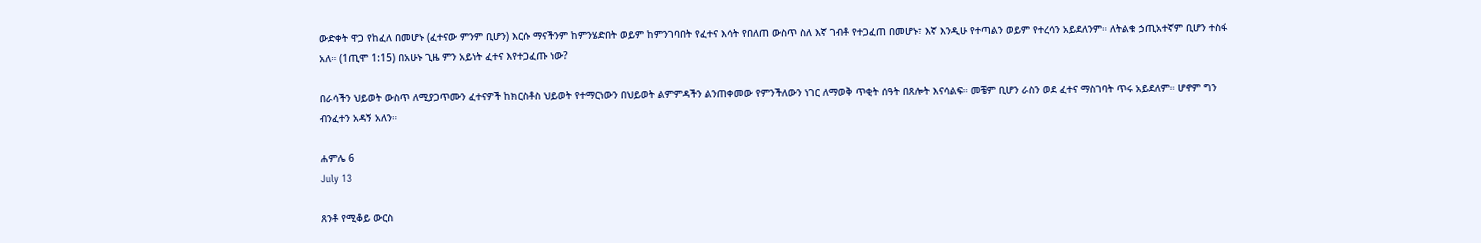ውድቀት ዋጋ የከፈለ በመሆኑ (ፈተናው ምንም ቢሆን) እርሱ ማናችንም ከምንሄድበት ወይም ከምንገባበት የፈተና እሳት የበለጠ ውስጥ ስለ እኛ ገብቶ የተጋፈጠ በመሆኑ፣ እኛ እንዲሁ የተጣልን ወይም የተረሳን አይደለንም። ለትልቁ ኃጢአተኛም ቢሆን ተስፋ አለ። (1ጢሞ 1:15) በአሁኑ ጊዜ ምን አይነት ፈተና እየተጋፈጡ ነው?

በራሳችን ህይወት ውስጥ ለሚያጋጥሙን ፈተናዎች ከክርስቶስ ህይወት የተማርነውን በህይወት ልምምዳችን ልንጠቀመው የምንችለውን ነገር ለማወቅ ጥቂት ሰዓት በጸሎት እናሳልፍ። መቼም ቢሆን ራስን ወደ ፈተና ማስገባት ጥሩ አይደለም። ሆኖም ግን ብንፈተን አዳኝ አለን።

ሐምሌ 6
July 13

ጸንቶ የሚቆይ ውርስ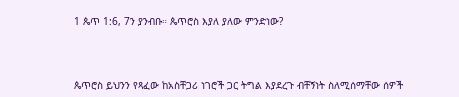1 ጴጥ 1:6, 7ን ያንብቡ። ጴጥሮስ እያለ ያለው ምንድነው?



ጴጥሮስ ይህንን የጻፈው ከአስቸጋሪ ነገሮች ጋር ትግል እያደረጉ ብቸኝነት ስለሚሰማቸው ሰዎች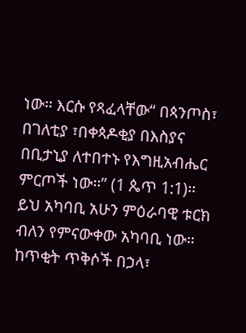ነው። እርሱ የጻፈላቸው“ በጳንጦስ፣ በገለቲያ ፣በቀጳዶቂያ በእስያና በቢታኒያ ለተበተኑ የእግዚአብሔር ምርጦች ነው።” (1 ጴጥ 1:1)። ይህ አካባቢ አሁን ምዕራባዊ ቱርክ ብለን የምናውቀው አካባቢ ነው። ከጥቂት ጥቅሶች በኃላ፣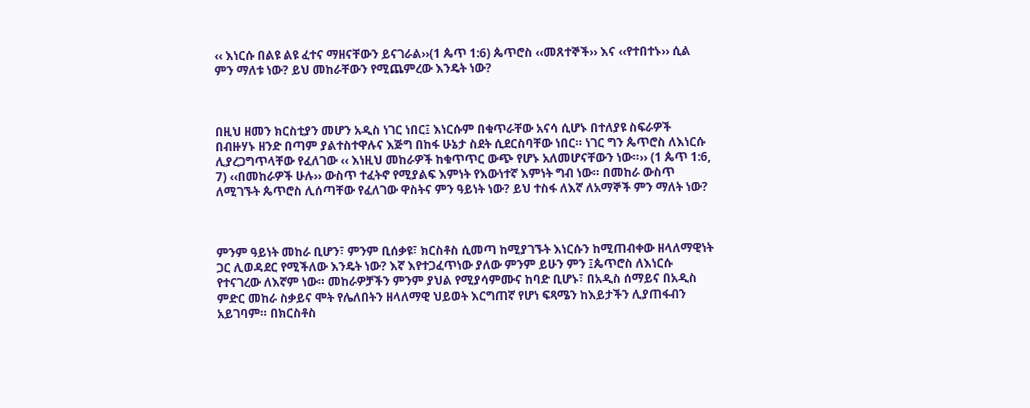‹‹ እነርሱ በልዩ ልዩ ፈተና ማዘናቸውን ይናገራል››(1 ጴጥ 1:6) ጴጥሮስ ‹‹መጸተኞች›› እና ‹‹የተበተኑ›› ሲል ምን ማለቱ ነው? ይህ መከራቸውን የሚጨምረው እንዴት ነው?



በዚህ ዘመን ክርስቲያን መሆን አዲስ ነገር ነበር፤ እነርሱም በቁጥራቸው አናሳ ሲሆኑ በተለያዩ ስፍራዎች በብዙሃኑ ዘንድ በጣም ያልተስተዋሉና እጅግ በከፋ ሁኔታ ስደት ሲደርስባቸው ነበር። ነገር ግን ጴጥሮስ ለእነርሱ ሊያረጋግጥላቸው የፈለገው ‹‹ እነዚህ መከራዎች ከቁጥጥር ውጭ የሆኑ አለመሆናቸውን ነው።›› (1 ጴጥ 1:6, 7) ‹‹በመከራዎች ሁሉ›› ውስጥ ተፈትኖ የሚያልፍ እምነት የእውነተኛ እምነት ግብ ነው። በመከራ ውስጥ ለሚገኙት ጴጥሮስ ሊሰጣቸው የፈለገው ዋስትና ምን ዓይነት ነው? ይህ ተስፋ ለእኛ ለአማኞች ምን ማለት ነው?



ምንም ዓይነት መከራ ቢሆን፣ ምንም ቢሰቃዩ፣ ክርስቶስ ሲመጣ ከሚያገኙት እነርሱን ከሚጠብቀው ዘላለማዊነት ጋር ሊወዳደር የሚችለው እንዴት ነው? እኛ እየተጋፈጥነው ያለው ምንም ይሁን ምን ፤ጴጥሮስ ለእነርሱ የተናገረው ለእኛም ነው። መከራዎቻችን ምንም ያህል የሚያሳምሙና ከባድ ቢሆኑ፣ በአዲስ ሰማይና በአዲስ ምድር መከራ ስቃይና ሞት የሌለበትን ዘላለማዊ ህይወት እርግጠኛ የሆነ ፍጻሜን ከእይታችን ሊያጠፋብን አይገባም። በክርስቶስ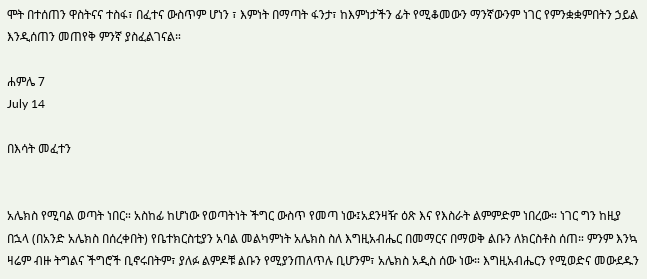ሞት በተሰጠን ዋስትናና ተስፋ፣ በፈተና ውስጥም ሆነን ፣ እምነት በማጣት ፋንታ፣ ከእምነታችን ፊት የሚቆመውን ማንኛውንም ነገር የምንቋቋምበትን ኃይል እንዲሰጠን መጠየቅ ምንኛ ያስፈልገናል።

ሐምሌ 7
July 14

በእሳት መፈተን


አሌክስ የሚባል ወጣት ነበር። አስከፊ ከሆነው የወጣትነት ችግር ውስጥ የመጣ ነው፤አደንዛዥ ዕጽ እና የእስራት ልምምድም ነበረው። ነገር ግን ከዚያ በኋላ (በአንድ አሌክስ በሰረቀበት) የቤተክርስቲያን አባል መልካምነት አሌክስ ስለ እግዚአብሔር በመማርና በማወቅ ልቡን ለክርስቶስ ሰጠ። ምንም እንኳ ዛሬም ብዙ ትግልና ችግሮች ቢኖሩበትም፣ ያለፉ ልምዶቹ ልቡን የሚያንጠለጥሉ ቢሆንም፣ አሌክስ አዲስ ሰው ነው። እግዚአብሔርን የሚወድና መውደዱን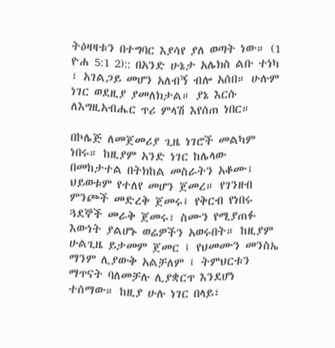ትዕዛዛቱን በተግባር እያሳየ ያለ ወጣት ነው። (1 ዮሐ 5:1 2):: በአንድ ሁኔታ አሌክስ ልቡ ተነካ ፣ አገልጋይ መሆን አለብኝ ብሎ አሰበ። ሁሉም ነገር ወደዚያ ያመለክታል። ያኔ እርሱ ለእግዚአብሔር ጥሪ ምላሽ እየሰጠ ነበር።

በኮሌጅ ለመጀመሪያ ጊዜ ነገሮች መልካም ነበሩ። ከዚያም አንድ ነገር ከሌላው በመከታተል በትክከል መስራትን አቆሙ፤ ህይወቱም የተለየ መሆን ጀመረ። የገንዘብ ምንጮች መድረቅ ጀመሩ፤ የቅርብ የነበሩ ጓደኞች መራቅ ጀመሩ፣ ስሙን የሚያጠፉ እውነት ያልሆኑ ወሬዎችን አወሩበት። ከዚያም ሁልጊዜ ይታመም ጀመር ፤ የህመሙን መንስኤ ማንም ሊያውቅ አልቻለም ፤ ትምህርቱን ማጥናት ባለመቻሉ ሊያቋርጥ እንደሆነ ተሰማው። ከዚያ ሁሉ ነገር በላይ፣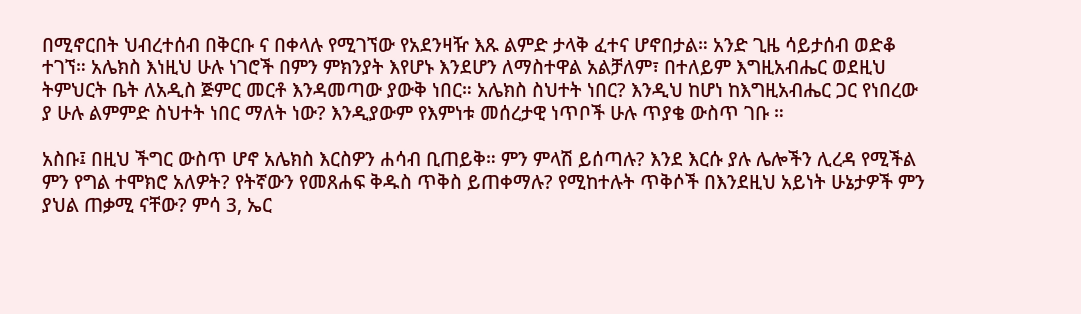በሚኖርበት ህብረተሰብ በቅርቡ ና በቀላሉ የሚገኘው የአደንዛዥ እጹ ልምድ ታላቅ ፈተና ሆኖበታል። አንድ ጊዜ ሳይታሰብ ወድቆ ተገኘ። አሌክስ እነዚህ ሁሉ ነገሮች በምን ምክንያት እየሆኑ እንደሆን ለማስተዋል አልቻለም፣ በተለይም እግዚአብሔር ወደዚህ ትምህርት ቤት ለአዲስ ጅምር መርቶ እንዳመጣው ያውቅ ነበር። አሌክስ ስህተት ነበር? እንዲህ ከሆነ ከእግዚአብሔር ጋር የነበረው ያ ሁሉ ልምምድ ስህተት ነበር ማለት ነው? እንዲያውም የእምነቱ መሰረታዊ ነጥቦች ሁሉ ጥያቄ ውስጥ ገቡ ።

አስቡ፤ በዚህ ችግር ውስጥ ሆኖ አሌክስ እርስዎን ሐሳብ ቢጠይቅ። ምን ምላሽ ይሰጣሉ? እንደ እርሱ ያሉ ሌሎችን ሊረዳ የሚችል ምን የግል ተሞክሮ አለዎት? የትኛውን የመጸሐፍ ቅዱስ ጥቅስ ይጠቀማሉ? የሚከተሉት ጥቅሶች በእንደዚህ አይነት ሁኔታዎች ምን ያህል ጠቃሚ ናቸው? ምሳ 3, ኤር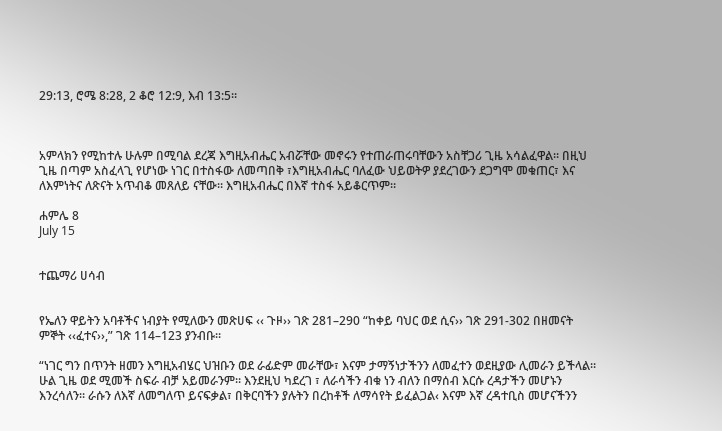29:13, ሮሜ 8:28, 2 ቆሮ 12:9, እብ 13:5።



አምላክን የሚከተሉ ሁሉም በሚባል ደረጃ እግዚአብሔር አብሯቸው መኖሩን የተጠራጠሩባቸውን አስቸጋሪ ጊዜ አሳልፈዋል። በዚህ ጊዜ በጣም አስፈላጊ የሆነው ነገር በተስፋው ለመጣበቅ ፣እግዚአብሔር ባለፈው ህይወትዎ ያደረገውን ደጋግሞ መቁጠር፣ እና ለእምነትና ለጽናት አጥብቆ መጸለይ ናቸው። እግዚአብሔር በእኛ ተስፋ አይቆርጥም።

ሐምሌ 8
July 15


ተጨማሪ ሀሳብ


የኤለን ዋይትን አባቶችና ነብያት የሚለውን መጽሀፍ ‹‹ ጉዞ›› ገጽ 281–290 “ከቀይ ባህር ወደ ሲና›› ገጽ 291-302 በዘመናት ምኞት ‹‹ፈተና››,” ገጽ 114–123 ያንብቡ።

“ነገር ግን በጥንት ዘመን እግዚአብሄር ህዝቡን ወደ ራፊድም መራቸው፣ እናም ታማኝነታችንን ለመፈተን ወደዚያው ሊመራን ይችላል። ሁል ጊዜ ወደ ሚመች ስፍራ ብቻ አይመራንም። እንደዚህ ካደረገ ፣ ለራሳችን ብቁ ነን ብለን በማሰብ እርሱ ረዳታችን መሆኑን እንረሳለን። ራሱን ለእኛ ለመግለጥ ይናፍቃል፣ በቅርባችን ያሉትን በረከቶች ለማሳየት ይፈልጋል‹ እናም እኛ ረዳተቢስ መሆናችንን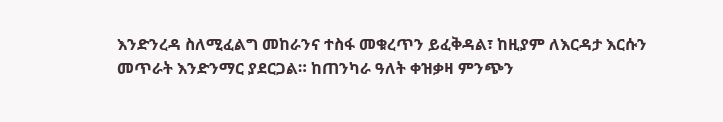እንድንረዳ ስለሚፈልግ መከራንና ተስፋ መቁረጥን ይፈቅዳል፣ ከዚያም ለእርዳታ እርሱን መጥራት እንድንማር ያደርጋል። ከጠንካራ ዓለት ቀዝቃዛ ምንጭን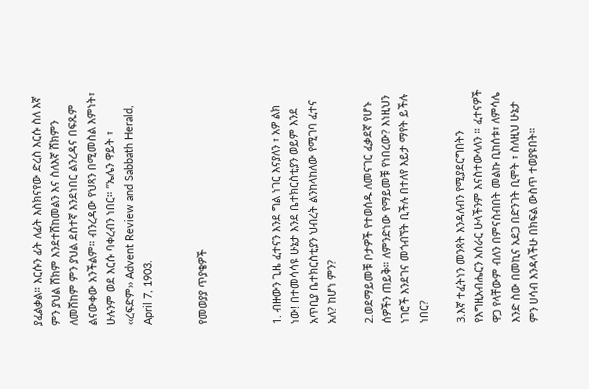ያፈልቃል። እርሱን ፊት ለፊት እስክናየው ድረስ እርሱ ስለ እኛ ምን ያህል ሸክም እንደተሸከመልን እና ስለእኛ ሸክምን ለመሸከም ምን ያህል ደስተኛ እንደነበር ልንረዳና በፍጹም ልናውቀው አንችልም። ብንረዳው የህጻን በሚመስል እምነት፣ ሁሉንም ወደ እርሱ ባቀረብን ነበር። ”ኤሌን ዋይት ፣ ‹‹ረፍድም›› Advent Review and Sabbath Herald, April 7, 1903.


የመወያያ ጥያቄዎች



1. ብዙውን ጊዜ ፈተናን እንደ ግል ነገር እናያለን ፣ አዎ ልክ ነው! በተመሳሳዩ ሁኔታ እንደ ቤተክርስቲያን ወይም እንደ አጥቢያ ቤተክርስቲያን ህብረት ልንከላከለው የሚገባ ፈተና አለ? ከሆነ ምን?

2.ወደማይመቹ ቦታዎች የተወሰዱ ለመናገር ፈቃደኛ የሆኑ ሰዎችን ጠይቅ። ለምንድነው የማይመቹ የነበረው? እነዚህን ነገሮች እንደገና መጎብኘት ቢችሉ በተለየ እይታ ማየት ይችሉ ነበር?

3.እኛ ተፈትነን መንጻት እንዳለብን የሚያደርግበትን የእግዚአብሔርን አሰራር ሁላችንም እናስተውላለን ። ፈተናዎች ዋጋ የላቸውም ብለን በምናስብበት መልኩ ቢከሰቱ፣ ለምሳሌ እንድ ስው በመኪና አደጋ በድንገት ቢሞት ፣ ስለዚህ ሁኔታ ምን ሀሳብ እንዳላችሁ በክፍል ውስጥ ተወያዩበት።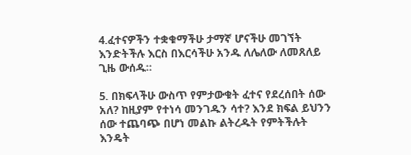4.ፈተናዎችን ተቋቁማችሁ ታማኛ ሆናችሁ መገኘት እንድትችሉ እርስ በእርሳችሁ አንዱ ለሌለው ለመጸለይ ጊዜ ውሰዱ።

5. በክፍላችሁ ውስጥ የምታውቁት ፈተና የደረሰበት ሰው አለ? ከዚያም የተነሳ መንገዱን ሳተ? እንደ ክፍል ይህንን ሰው ተጨባጭ በሆነ መልኩ ልትረዱት የምትችሉት እንዴት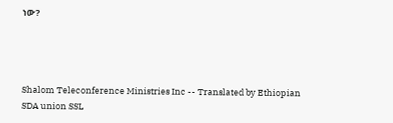ነው?




Shalom Teleconference Ministries Inc -- Translated by Ethiopian SDA union SSL